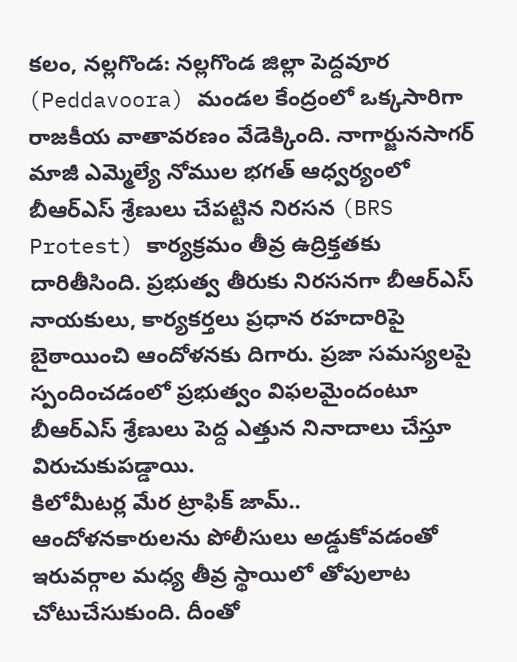కలం, నల్లగొండ: నల్లగొండ జిల్లా పెద్దవూర (Peddavoora) మండల కేంద్రంలో ఒక్కసారిగా రాజకీయ వాతావరణం వేడెక్కింది. నాగార్జునసాగర్ మాజీ ఎమ్మెల్యే నోముల భగత్ ఆధ్వర్యంలో బీఆర్ఎస్ శ్రేణులు చేపట్టిన నిరసన (BRS Protest) కార్యక్రమం తీవ్ర ఉద్రిక్తతకు దారితీసింది. ప్రభుత్వ తీరుకు నిరసనగా బీఆర్ఎస్ నాయకులు, కార్యకర్తలు ప్రధాన రహదారిపై బైఠాయించి ఆందోళనకు దిగారు. ప్రజా సమస్యలపై స్పందించడంలో ప్రభుత్వం విఫలమైందంటూ బీఆర్ఎస్ శ్రేణులు పెద్ద ఎత్తున నినాదాలు చేస్తూ విరుచుకుపడ్డాయి.
కిలోమీటర్ల మేర ట్రాఫిక్ జామ్..
ఆందోళనకారులను పోలీసులు అడ్డుకోవడంతో ఇరువర్గాల మధ్య తీవ్ర స్థాయిలో తోపులాట చోటుచేసుకుంది. దీంతో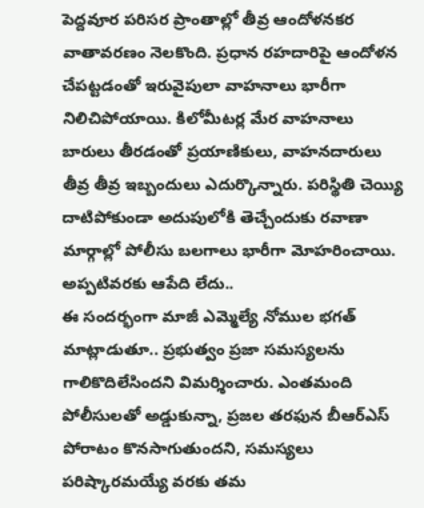పెద్దవూర పరిసర ప్రాంతాల్లో తీవ్ర ఆందోళనకర వాతావరణం నెలకొంది. ప్రధాన రహదారిపై ఆందోళన చేపట్టడంతో ఇరువైపులా వాహనాలు భారీగా నిలిచిపోయాయి. కిలోమీటర్ల మేర వాహనాలు బారులు తీరడంతో ప్రయాణికులు, వాహనదారులు తీవ్ర తీవ్ర ఇబ్బందులు ఎదుర్కొన్నారు. పరిస్థితి చెయ్యి దాటిపోకుండా అదుపులోకి తెచ్చేందుకు రవాణా మార్గాల్లో పోలీసు బలగాలు భారీగా మోహరించాయి.
అప్పటివరకు ఆపేది లేదు..
ఈ సందర్భంగా మాజీ ఎమ్మెల్యే నోముల భగత్ మాట్లాడుతూ.. ప్రభుత్వం ప్రజా సమస్యలను గాలికొదిలేసిందని విమర్శించారు. ఎంతమంది పోలీసులతో అడ్డుకున్నా, ప్రజల తరఫున బీఆర్ఎస్ పోరాటం కొనసాగుతుందని, సమస్యలు పరిష్కారమయ్యే వరకు తమ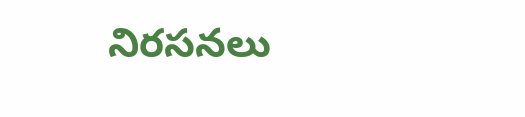నిరసనలు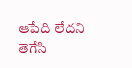ఆపేది లేదని తెగేసి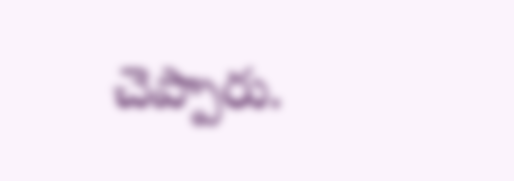చెప్పారు.